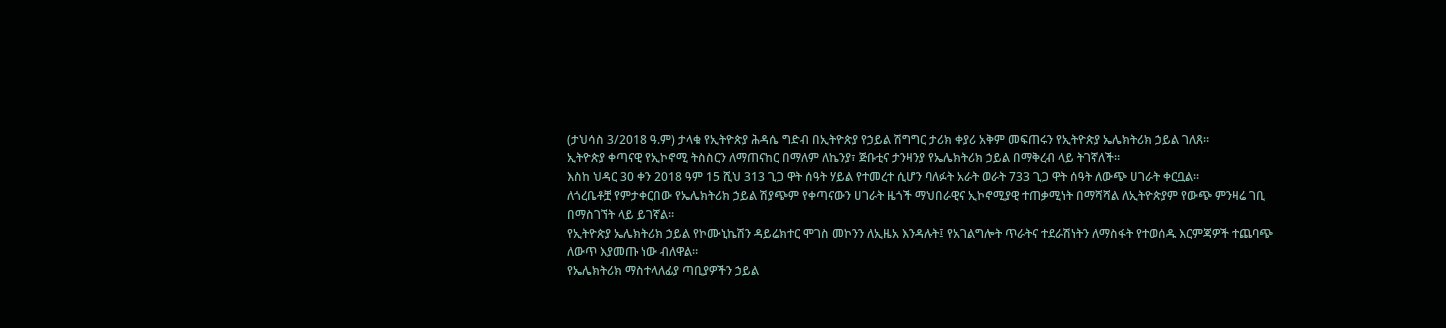(ታህሳስ 3/2018 ዓ.ም) ታላቁ የኢትዮጵያ ሕዳሴ ግድብ በኢትዮጵያ የኃይል ሽግግር ታሪክ ቀያሪ አቅም መፍጠሩን የኢትዮጵያ ኤሌክትሪክ ኃይል ገለጸ።
ኢትዮጵያ ቀጣናዊ የኢኮኖሚ ትስስርን ለማጠናከር በማለም ለኬንያ፣ ጅቡቲና ታንዛንያ የኤሌክትሪክ ኃይል በማቅረብ ላይ ትገኛለች።
እስከ ህዳር 30 ቀን 2018 ዓም 15 ሺህ 313 ጊጋ ዋት ሰዓት ሃይል የተመረተ ሲሆን ባለፉት አራት ወራት 733 ጊጋ ዋት ሰዓት ለውጭ ሀገራት ቀርቧል።
ለጎረቤቶቿ የምታቀርበው የኤሌክትሪክ ኃይል ሽያጭም የቀጣናውን ሀገራት ዜጎች ማህበራዊና ኢኮኖሚያዊ ተጠቃሚነት በማሻሻል ለኢትዮጵያም የውጭ ምንዛሬ ገቢ በማስገኘት ላይ ይገኛል።
የኢትዮጵያ ኤሌክትሪክ ኃይል የኮሙኒኬሽን ዳይሬክተር ሞገስ መኮንን ለኢዜአ እንዳሉት፤ የአገልግሎት ጥራትና ተደራሽነትን ለማስፋት የተወሰዱ እርምጃዎች ተጨባጭ ለውጥ እያመጡ ነው ብለዋል።
የኤሌክትሪክ ማስተላለፊያ ጣቢያዎችን ኃይል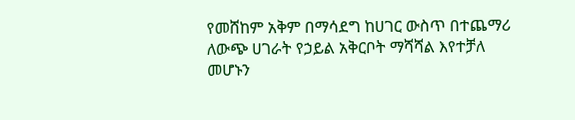የመሸከም አቅም በማሳደግ ከሀገር ውስጥ በተጨማሪ ለውጭ ሀገራት የኃይል አቅርቦት ማሻሻል እየተቻለ መሆኑን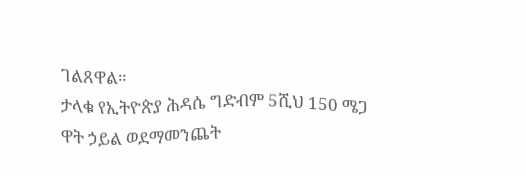ገልጸዋል።
ታላቁ የኢትዮጵያ ሕዳሴ ግድብም 5ሺህ 150 ሜጋ ዋት ኃይል ወደማመንጨት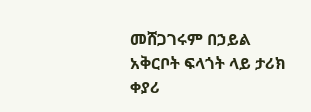መሸጋገሩም በኃይል አቅርቦት ፍላጎት ላይ ታሪክ ቀያሪ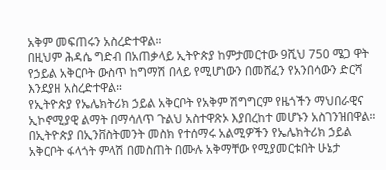አቅም መፍጠሩን አስረድተዋል።
በዚህም ሕዳሴ ግድብ በአጠቃላይ ኢትዮጵያ ከምታመርተው 9ሺህ 750 ሜጋ ዋት የኃይል አቅርቦት ውስጥ ከግማሽ በላይ የሚሆነውን በመሸፈን የአንበሳውን ድርሻ እንደያዘ አስረድተዋል።
የኢትዮጵያ የኤሌክትሪክ ኃይል አቅርቦት የአቅም ሽግግርም የዜጎችን ማህበራዊና ኢኮኖሚያዊ ልማት በማሳለጥ ጉልህ አስተዋጽኦ እያበረከተ መሆኑን አስገንዝበዋል።
በኢትዮጵያ በኢንቨስትመንት መስክ የተሰማሩ አልሚዎችን የኤሌክትሪክ ኃይል አቅርቦት ፋላጎት ምላሽ በመስጠት በሙሉ አቅማቸው የሚያመርቱበት ሁኔታ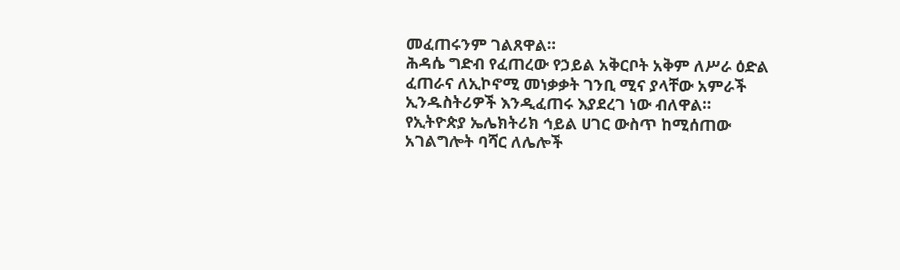መፈጠሩንም ገልጸዋል።
ሕዳሴ ግድብ የፈጠረው የኃይል አቅርቦት አቅም ለሥራ ዕድል ፈጠራና ለኢኮኖሚ መነቃቃት ገንቢ ሚና ያላቸው አምራች ኢንዱስትሪዎች እንዲፈጠሩ እያደረገ ነው ብለዋል።
የኢትዮጵያ ኤሌክትሪክ ኅይል ሀገር ውስጥ ከሚሰጠው አገልግሎት ባሻር ለሌሎች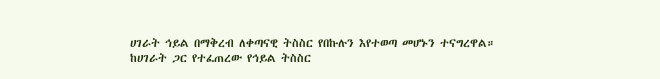ሀገራት ኅይል በማቅረብ ለቀጣናዊ ትስስር የበኩሉን እየተወጣ መሆኑን ተናግረዋል።
ከሀገራት ጋር የተፈጠረው የኅይል ትስስር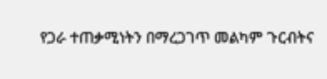የጋራ ተጠቃሚነትን በማረጋገጥ መልካም ጉርብትና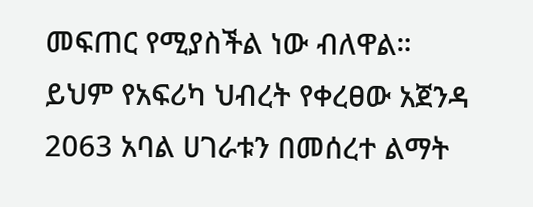መፍጠር የሚያስችል ነው ብለዋል።
ይህም የአፍሪካ ህብረት የቀረፀው አጀንዳ 2063 አባል ሀገራቱን በመሰረተ ልማት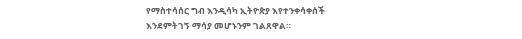የማስተሳሰር ግብ እንዲሳካ ኢትዮጵያ እየተንቀሳቀሰች እንደምትገኝ ማሳያ መሆኑንም ገልጸዋል።